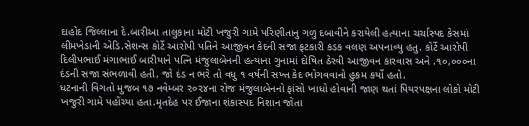દાહોદ જિલ્લાના દે.બારીઆ તાલુકાના મોટી ખજુરી ગામે પરિણીતાનુ ગળુ દબાવીને કરાયેલી હત્યાના ચર્ચાસ્પદ કેસમાં લીમખેડાની એડિ.સેશન્સ કોર્ટે આરોપી પતિને આજીવન કેદની સજા ફટકારી કડક વલણ અપનાવ્યુ હતુ. કોર્ટે આરોપી દિલીપભાઈ મંગાભાઈ બારીયાને પત્નિ મંજુલાબેનની હત્યાના ગુનામાં દોષિત ઠેરવી આજીવન કારવાસ અને .૧૦,૦૦૦ના દંડની સજા સંભળાવી હતી. જો દંડ ન ભરે તો વધુ ૧ વર્ષની સખ્ત કેદ ભોગવવાનો હુકમ કર્યો હતો.
ધટનાની વિગતો મુજબ ૧૭ નવેમ્બર ૨૦૨૪ના રોજ મંજુલાબેનનો ફાંસો ખાધો હોવાની જાણ થતાં પિયરપક્ષના લોકો મોટી ખજુરી ગામે પહોંચ્યા હતા.મૃતદેહ પર ઈજાના શંકાસ્પદ નિશાન જોતા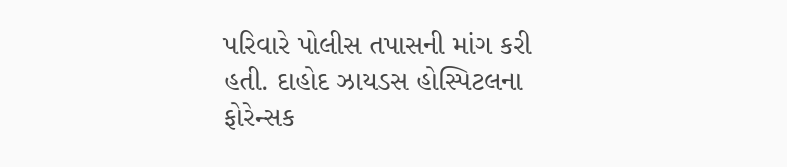પરિવારે પોલીસ તપાસની માંગ કરી હતી. દાહોદ ઝાયડસ હોસ્પિટલના ફોરેન્સક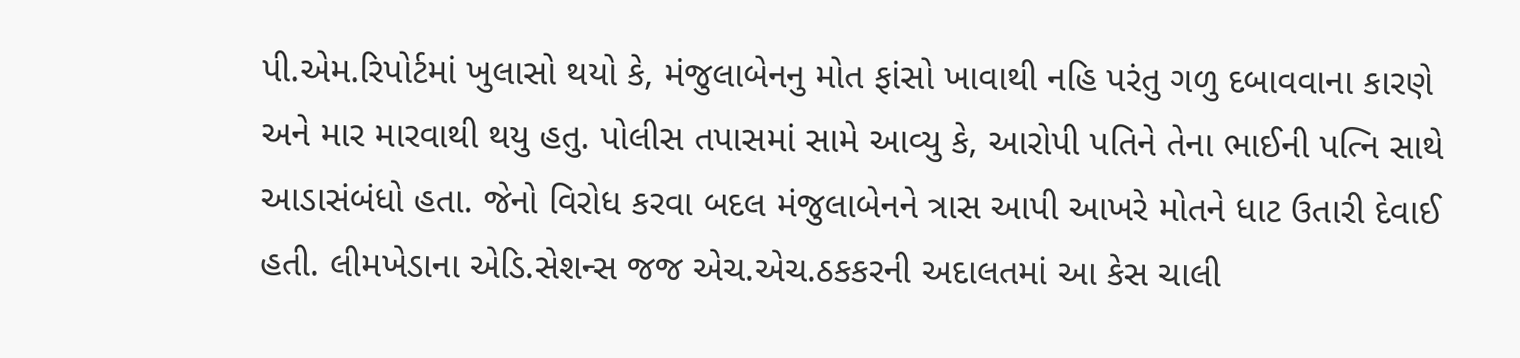પી.એમ.રિપોર્ટમાં ખુલાસો થયો કે, મંજુલાબેનનુ મોત ફાંસો ખાવાથી નહિ પરંતુ ગળુ દબાવવાના કારણે અને માર મારવાથી થયુ હતુ. પોલીસ તપાસમાં સામે આવ્યુ કે, આરોપી પતિને તેના ભાઈની પત્નિ સાથે આડાસંબંધો હતા. જેનો વિરોધ કરવા બદલ મંજુલાબેનને ત્રાસ આપી આખરે મોતને ધાટ ઉતારી દેવાઈ હતી. લીમખેડાના એડિ.સેશન્સ જજ એચ.એચ.ઠકકરની અદાલતમાં આ કેસ ચાલી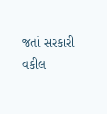જતાં સરકારી વકીલ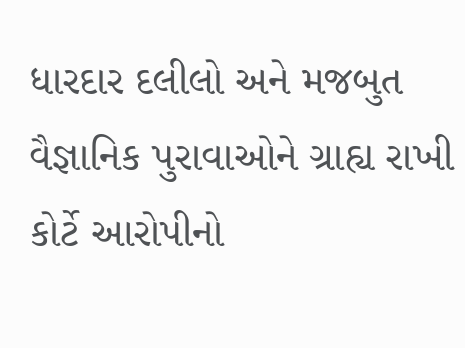ધારદાર દલીલો અને મજબુત વૈજ્ઞાનિક પુરાવાઓને ગ્રાહ્ય રાખી કોર્ટે આરોપીનો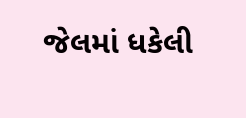જેલમાં ધકેલી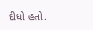દીધો હતો.